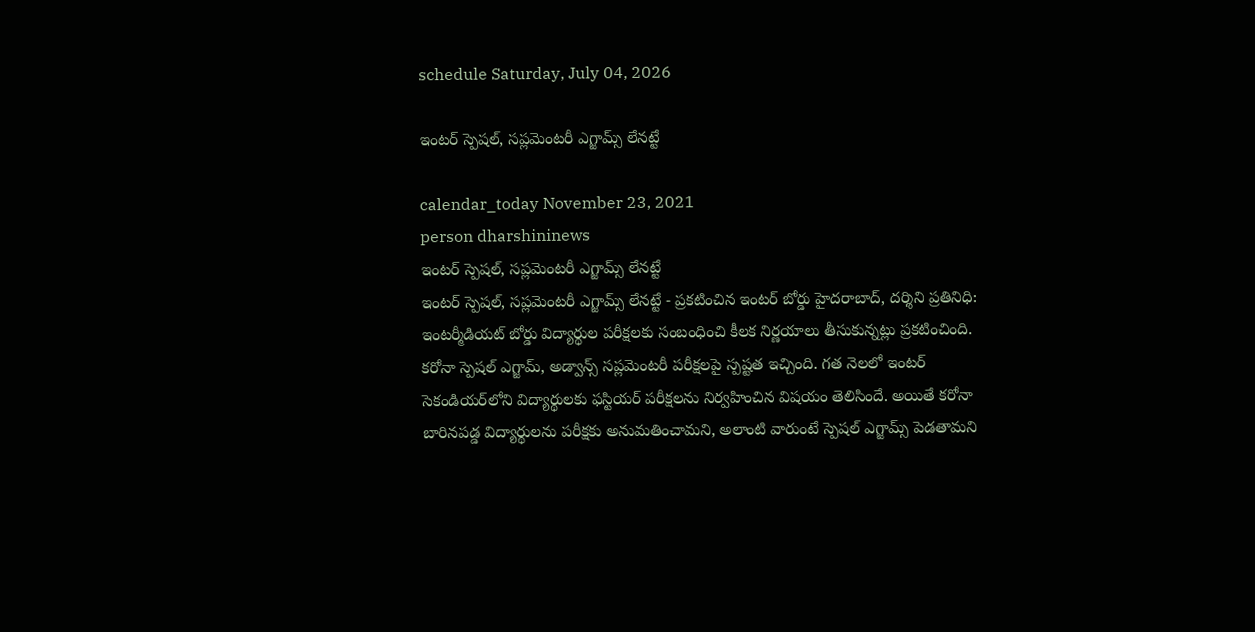schedule Saturday, July 04, 2026

ఇంట‌ర్ స్పెష‌ల్‌, స‌ప్ల‌మెంట‌రీ ఎగ్జామ్స్ లేనట్టే

calendar_today November 23, 2021
person dharshininews
ఇంట‌ర్ స్పెష‌ల్‌, స‌ప్ల‌మెంట‌రీ ఎగ్జామ్స్ లేనట్టే
ఇంట‌ర్ స్పెష‌ల్‌, స‌ప్ల‌మెంట‌రీ ఎగ్జామ్స్ లేనట్టే - ప్ర‌క‌టించిన ఇంట‌ర్ బోర్డు హైద‌రాబాద్‌, ద‌ర్శిని ప్ర‌తినిధి: ఇంట‌ర్మీడియ‌ట్ బోర్డు విద్యార్థుల ప‌రీక్ష‌ల‌కు సంబంధించి కీల‌క నిర్ణ‌యాలు తీసుకున్న‌ట్లు ప్ర‌క‌టించింది. క‌రోనా స్పెష‌ల్ ఎగ్జామ్, అడ్వాన్స్ స‌ప్ల‌మెంట‌రీ ప‌రీక్ష‌ల‌పై స్ప‌ష్ట‌త ఇచ్చింది. గత నెలలో ఇంటర్‌ సెకండియర్‌లోని విద్యార్థులకు ఫస్టియర్‌ పరీక్షలను నిర్వహించిన విషయం తెలిసిందే. అయితే కరోనా బారినపడ్డ విద్యార్థులను పరీక్షకు అనుమతించామని, అలాంటి వారుంటే స్పెషల్‌ ఎగ్జామ్స్‌ పెడతామని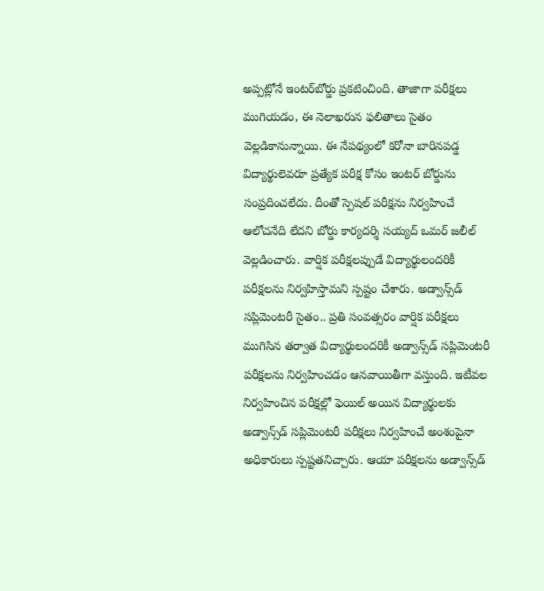అప్పట్లోనే ఇంటర్‌బోర్డు ప్రకటించింది. తాజాగా పరీక్షలు ముగియడం, ఈ నెలాఖరున ఫలితాలు సైతం వెల్లడికానున్నాయి. ఈ నేపథ్యంలో కరోనా బారినపడ్డ విద్యార్థులెవరూ ప్రత్యేక పరీక్ష కోసం ఇంటర్‌ బోర్డును సంప్రదించలేదు. దీంతో స్పెషల్‌ పరీక్షను నిర్వహించే ఆలోచనేది లేదని బోర్డు కార్యదర్శి సయ్యద్‌ ఒమర్‌ జలీల్‌ వెల్లడించారు. వార్షిక పరీక్షలప్పుడే విద్యార్థులందరికీ పరీక్షలను నిర్వహిస్తామని స్ప‌ష్టం చేశారు. అడ్వాన్స్‌డ్‌ సప్లిమెంటరీ సైతం.. ప్రతి సంవత్సరం వార్షిక పరీక్షలు ముగిసిన తర్వాత విద్యార్థులందరికీ అడ్వాన్స్‌డ్‌ సప్లిమెంటరీ పరీక్షలను నిర్వహించడం ఆనవాయితీగా వస్తుంది. ఇటీవల నిర్వహించిన పరీక్షల్లో ఫెయిల్‌ అయిన విద్యార్థులకు అడ్వాన్స్‌డ్‌ సప్లిమెంటరీ పరీక్షలు నిర్వహించే అంశంపైనా అధికారులు స్పష్టతనిచ్చారు. ఆయా పరీక్షలను అడ్వాన్స్‌డ్‌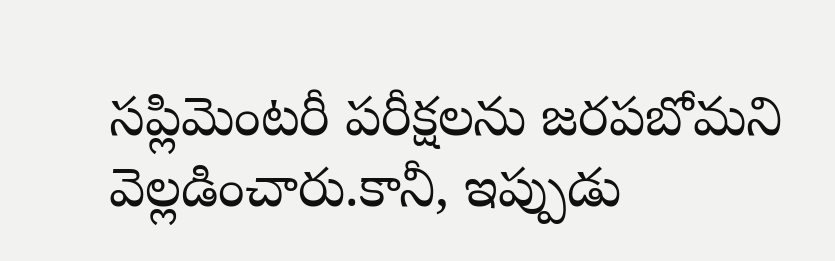సప్లిమెంటరీ పరీక్షలను జరపబోమని వెల్లడించారు.కానీ, ఇప్పుడు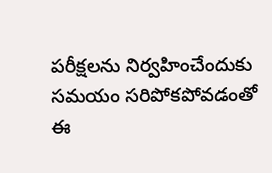పరీక్షలను నిర్వహించేందుకు సమయం సరిపోకపోవడంతో ఈ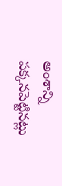అంశాన్ని పక్కనపెట్టిన‌ట్లు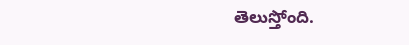తెలుస్తోంది.